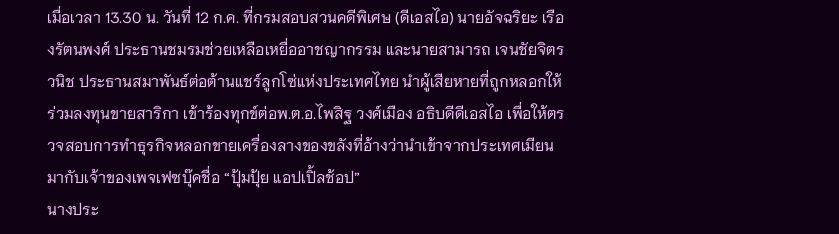เมื่อเวลา 13.30 น. วันที่ 12 ก.ค. ที่กรมสอบสวนคดีพิเศษ (ดีเอสไอ) นายอัจฉริยะ เรืองรัตนพงศ์ ประธานชมรมช่วยเหลือเหยื่ออาชญากรรม และนายสามารถ เจนชัยจิตรวนิช ประธานสมาพันธ์ต่อต้านแชร์ลูกโซ่แห่งประเทศไทย นำผู้เสียหายที่ถูกหลอกให้ร่วมลงทุนขายสาริกา เข้าร้องทุกข์ต่อพ.ต.อ.ไพสิฐ วงศ์เมือง อธิบดีดีเอสไอ เพื่อให้ตรวจสอบการทำธุรกิจหลอกขายเครื่องลางของขลังที่อ้างว่านำเข้าจากประเทศเมียนมากับเจ้าของเพจเฟซบุ๊คชื่อ “ปุ้มปุ้ย แอปเปิ้ลช้อป”
นางประ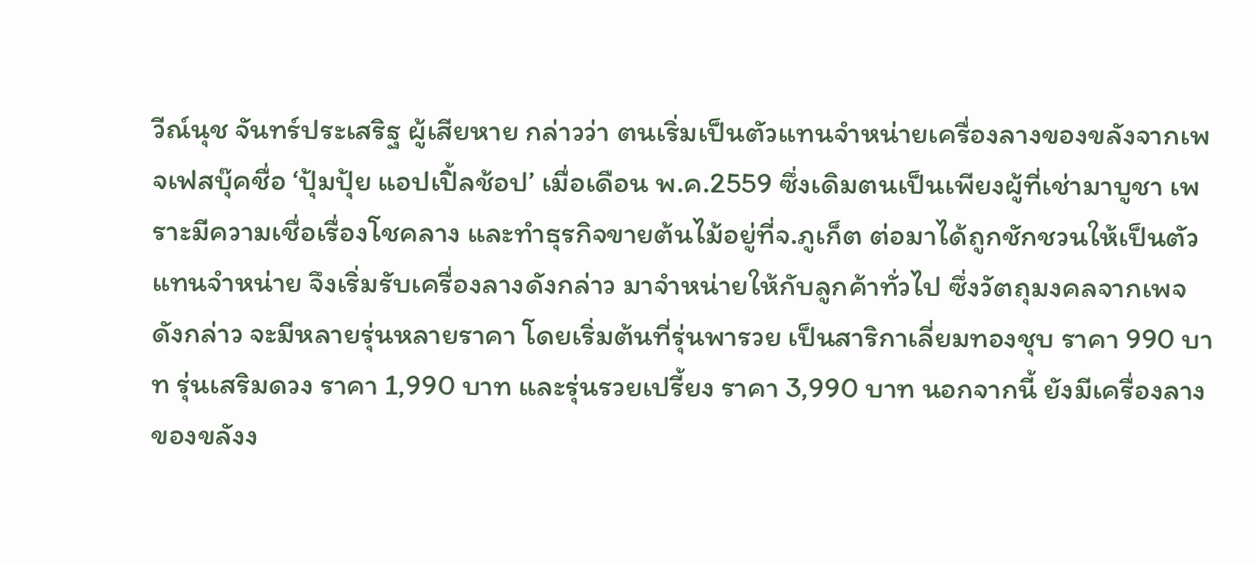วีณ์นุช จันทร์ประเสริฐ ผู้เสียหาย กล่าวว่า ตนเริ่มเป็นตัวแทนจำหน่ายเครื่องลางของขลังจากเพจเฟสบุ๊คชื่อ ‘ปุ้มปุ้ย แอปเปิ้ลช้อป’ เมื่อเดือน พ.ค.2559 ซึ่งเดิมตนเป็นเพียงผู้ที่เช่ามาบูชา เพราะมีความเชื่อเรื่องโชคลาง และทำธุรกิจขายต้นไม้อยู่ที่จ.ภูเก็ต ต่อมาได้ถูกชักชวนให้เป็นตัวแทนจำหน่าย จึงเริ่มรับเครื่องลางดังกล่าว มาจำหน่ายให้กับลูกค้าทั่วไป ซึ่งวัตถุมงคลจากเพจดังกล่าว จะมีหลายรุ่นหลายราคา โดยเริ่มต้นที่รุ่นพารวย เป็นสาริกาเลี่ยมทองชุบ ราคา 990 บาท รุ่นเสริมดวง ราคา 1,990 บาท และรุ่นรวยเปรี้ยง ราคา 3,990 บาท นอกจากนี้ ยังมีเครื่องลางของขลังง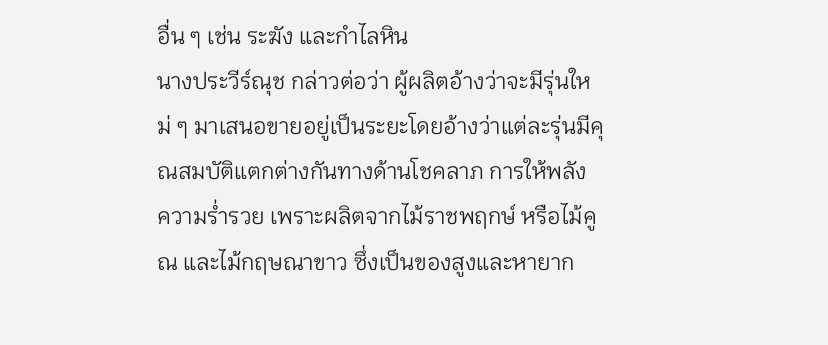อื่น ๆ เช่น ระฆัง และกำไลหิน
นางประวีร์ณุช กล่าวต่อว่า ผู้ผลิตอ้างว่าจะมีรุ่นใหม่ ๆ มาเสนอขายอยู่เป็นระยะโดยอ้างว่าแต่ละรุ่นมีคุณสมบัติแตกต่างกันทางด้านโชคลาภ การให้พลัง ความร่ำรวย เพราะผลิตจากไม้ราชพฤกษ์ หรือไม้คูณ และไม้กฤษณาขาว ซึ่งเป็นของสูงและหายาก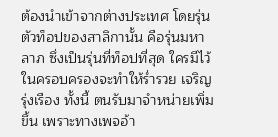ต้องนำเข้าจากต่างประเทศ โดยรุ่นตัวท็อปของสาลิกานั้น คือรุ่นมหาลาภ ซึ่งเป็นรุ่นที่ท็อปที่สุด ใครมีไว้ในครอบครองจะทำให้ร่ำรวย เจริญรุ่งเรือง ทั้งนี้ ตนรับมาจำหน่ายเพิ่มขึ้น เพราะทางเพจอ้า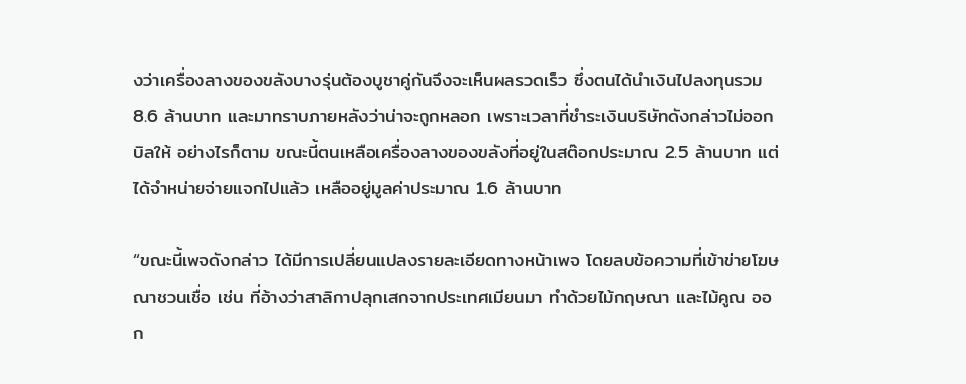งว่าเครื่องลางของขลังบางรุ่นต้องบูชาคู่กันจึงจะเห็นผลรวดเร็ว ซึ่งตนได้นำเงินไปลงทุนรวม 8.6 ล้านบาท และมาทราบภายหลังว่าน่าจะถูกหลอก เพราะเวลาที่ชำระเงินบริษัทดังกล่าวไม่ออกบิลให้ อย่างไรก็ตาม ขณะนี้ตนเหลือเครื่องลางของขลังที่อยู่ในสต๊อกประมาณ 2.5 ล้านบาท แต่ได้จำหน่ายจ่ายแจกไปแล้ว เหลืออยู่มูลค่าประมาณ 1.6 ล้านบาท

“ขณะนี้เพจดังกล่าว ได้มีการเปลี่ยนแปลงรายละเอียดทางหน้าเพจ โดยลบข้อความที่เข้าข่ายโฆษณาชวนเชื่อ เช่น ที่อ้างว่าสาลิกาปลุกเสกจากประเทศเมียนมา ทำด้วยไม้กฤษณา และไม้คูณ ออก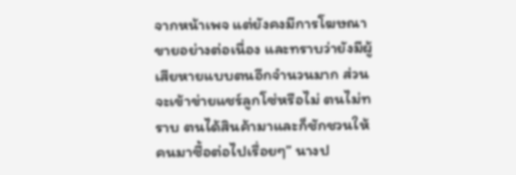จากหน้าเพจ แต่ยังคงมีการโฆษณาขายอย่างต่อเนื่อง และทราบว่ายังมีผู้เสียหายแบบตนอีกจำนวนมาก ส่วนจะเข้าข่ายแชร์ลูกโซ่หรือไม่ ตนไม่ทราบ ตนได้สินค้ามาและก็ชักชวนให้คนมาซื้อต่อไปเรื่อยๆ” นางป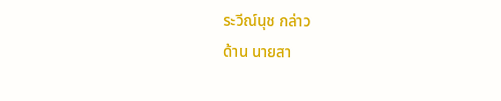ระวีณ์นุช กล่าว
ด้าน นายสา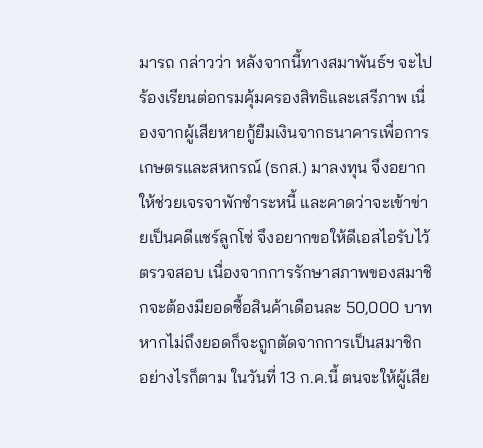มารถ กล่าวว่า หลังจากนี้ทางสมาพันธ์ฯ จะไปร้องเรียนต่อกรมคุ้มครองสิทธิและเสรีภาพ เนื่องจากผู้เสียหายกู้ยืมเงินจากธนาคารเพื่อการเกษตรและสหกรณ์ (ธกส.) มาลงทุน จึงอยากให้ช่วยเจรจาพักชำระหนี้ และคาดว่าจะเข้าข่ายเป็นคดีแชร์ลูกโซ่ จึงอยากขอให้ดีเอสไอรับไว้ตรวจสอบ เนื่องจากการรักษาสภาพของสมาชิกจะต้องมียอดซื้อสินค้าเดือนละ 50,000 บาท หากไม่ถึงยอดก็จะถูกตัดจากการเป็นสมาชิก อย่างไรก็ตาม ในวันที่ 13 ก.ค.นี้ ตนจะให้ผู้เสีย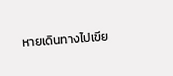หายเดินทางไปเขีย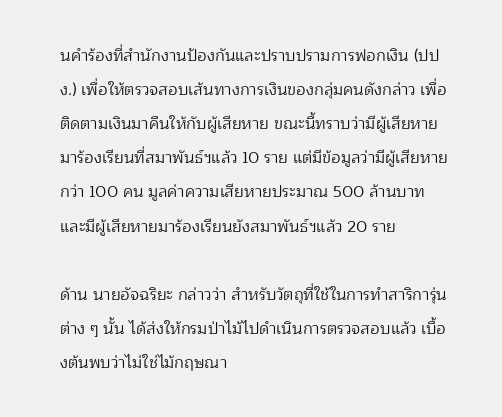นคำร้องที่สำนักงานป้องกันและปราบปรามการฟอกเงิน (ปปง.) เพื่อให้ตรวจสอบเส้นทางการเงินของกลุ่มคนดังกล่าว เพื่อติดตามเงินมาคืนให้กับผู้เสียหาย ขณะนี้ทราบว่ามีผู้เสียหายมาร้องเรียนที่สมาพันธ์ฯแล้ว 10 ราย แต่มีข้อมูลว่ามีผู้เสียหายกว่า 100 คน มูลค่าความเสียหายประมาณ 500 ล้านบาท และมีผู้เสียหายมาร้องเรียนยังสมาพันธ์ฯแล้ว 20 ราย

ด้าน นายอัจฉริยะ กล่าวว่า สำหรับวัตถุที่ใช้ในการทำสาริการุ่นต่าง ๆ นั้น ได้ส่งให้กรมป่าไม้ไปดำเนินการตรวจสอบแล้ว เบื้องต้นพบว่าไม่ใช่ไม้กฤษณา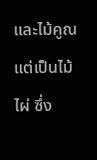และไม้คูณ แต่เป็นไม้ไผ่ ซึ่ง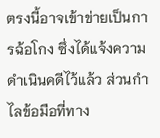ตรงนี้อาจเข้าข่ายเป็นการฉ้อโกง ซึ่งได้แจ้งความดำเนินคดีไว้แล้ว ส่วนกำไลข้อมือที่ทาง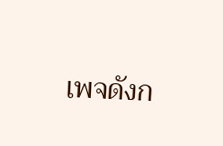เพจดังก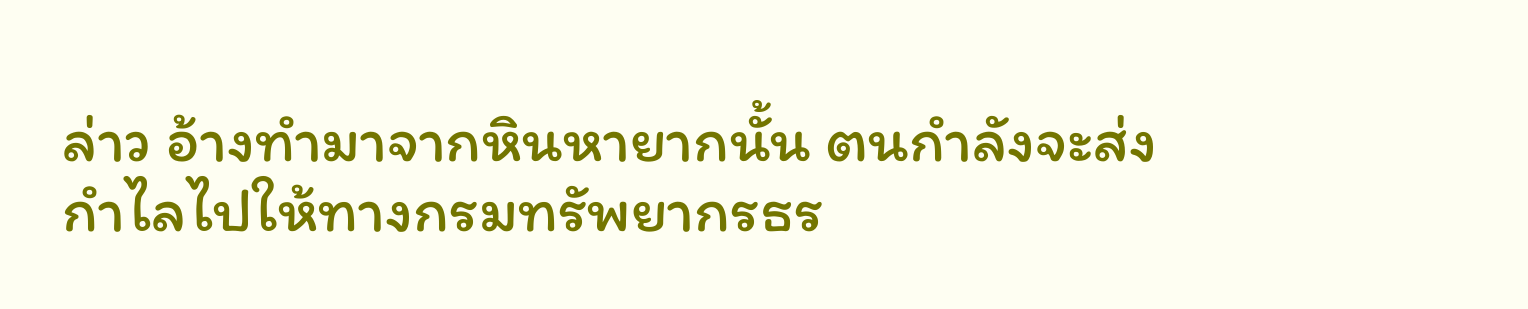ล่าว อ้างทำมาจากหินหายากนั้น ตนกำลังจะส่งกำไลไปให้ทางกรมทรัพยากรธร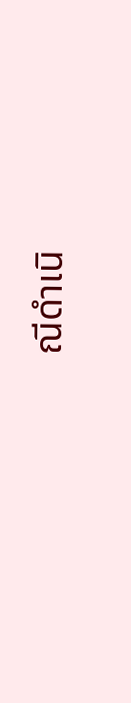ณีดำเนิ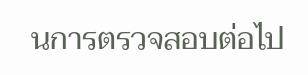นการตรวจสอบต่อไป